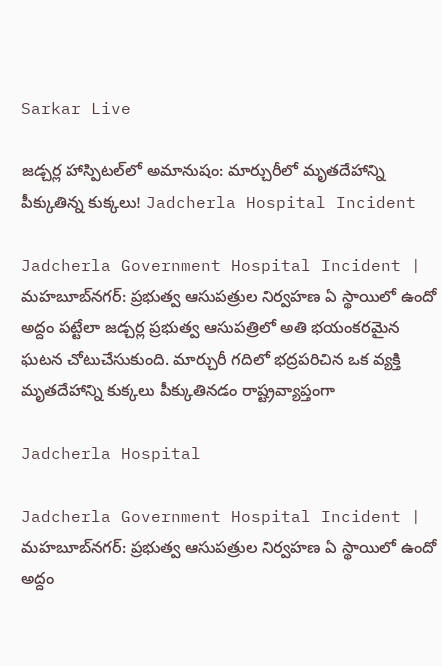Sarkar Live

జడ్చర్ల హాస్పిటల్‌లో అమానుషం: మార్చురీలో మృతదేహాన్ని పీక్కుతిన్న కుక్కలు! Jadcherla Hospital Incident

Jadcherla Government Hospital Incident | మహబూబ్‌నగర్: ప్రభుత్వ ఆసుపత్రుల నిర్వహణ ఏ స్థాయిలో ఉందో అద్దం పట్టేలా జడ్చర్ల ప్రభుత్వ ఆసుపత్రిలో అతి భయంకరమైన ఘటన చోటుచేసుకుంది. మార్చురీ గదిలో భద్రపరిచిన ఒక వ్యక్తి మృతదేహాన్ని కుక్కలు పీక్కుతినడం రాష్ట్రవ్యాప్తంగా

Jadcherla Hospital

Jadcherla Government Hospital Incident | మహబూబ్‌నగర్: ప్రభుత్వ ఆసుపత్రుల నిర్వహణ ఏ స్థాయిలో ఉందో అద్దం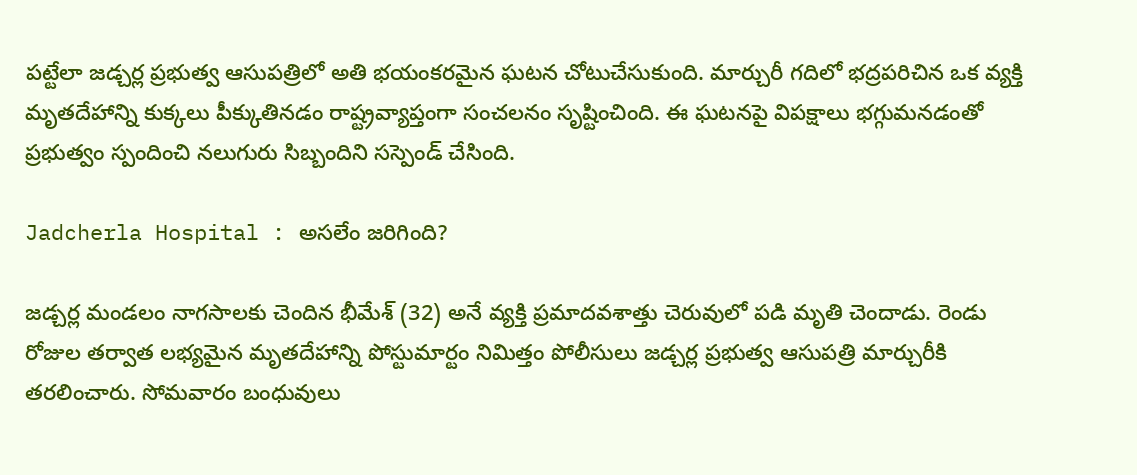పట్టేలా జడ్చర్ల ప్రభుత్వ ఆసుపత్రిలో అతి భయంకరమైన ఘటన చోటుచేసుకుంది. మార్చురీ గదిలో భద్రపరిచిన ఒక వ్యక్తి మృతదేహాన్ని కుక్కలు పీక్కుతినడం రాష్ట్రవ్యాప్తంగా సంచలనం సృష్టించింది. ఈ ఘటనపై విపక్షాలు భగ్గుమనడంతో ప్రభుత్వం స్పందించి నలుగురు సిబ్బందిని సస్పెండ్ చేసింది.

Jadcherla Hospital : అసలేం జరిగింది?

జడ్చర్ల మండలం నాగసాలకు చెందిన భీమేశ్‌ (32) అనే వ్యక్తి ప్రమాదవశాత్తు చెరువులో పడి మృతి చెందాడు. రెండు రోజుల తర్వాత లభ్యమైన మృతదేహాన్ని పోస్టుమార్టం నిమిత్తం పోలీసులు జడ్చర్ల ప్రభుత్వ ఆసుపత్రి మార్చురీకి తరలించారు. సోమవారం బంధువులు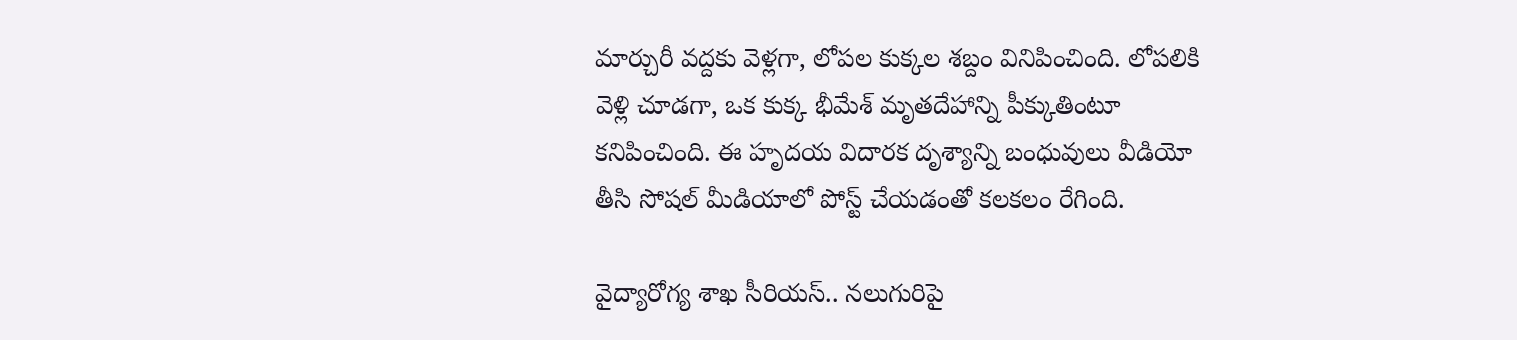మార్చురీ వద్దకు వెళ్లగా, లోపల కుక్కల శబ్దం వినిపించింది. లోపలికి వెళ్లి చూడగా, ఒక కుక్క భీమేశ్ మృతదేహాన్ని పీక్కుతింటూ కనిపించింది. ఈ హృదయ విదారక దృశ్యాన్ని బంధువులు వీడియో తీసి సోషల్ మీడియాలో పోస్ట్ చేయడంతో కలకలం రేగింది.

వైద్యారోగ్య శాఖ సీరియస్.. నలుగురిపై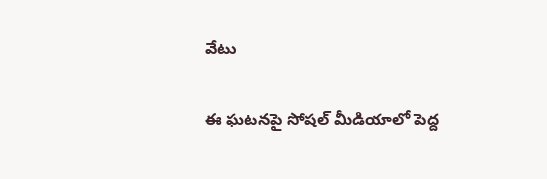వేటు

ఈ ఘటనపై సోషల్ మీడియాలో పెద్ద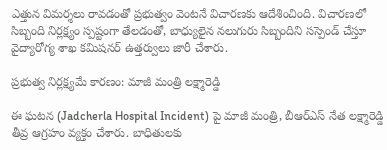ఎత్తున విమర్శలు రావడంతో ప్రభుత్వం వెంటనే విచారణకు ఆదేశించింది. విచారణలో సిబ్బంది నిర్లక్ష్యం స్పష్టంగా తేలడంతో, బాధ్యులైన నలుగురు సిబ్బందిని సస్పెండ్ చేస్తూ వైద్యారోగ్య శాఖ కమిషనర్ ఉత్తర్వులు జారీ చేశారు.

ప్రభుత్వ నిర్లక్ష్యమే కారణం: మాజీ మంత్రి లక్ష్మారెడ్డి

ఈ ఘటన (Jadcherla Hospital Incident) పై మాజీ మంత్రి, బీఆర్‌ఎస్ నేత లక్ష్మారెడ్డి తీవ్ర ఆగ్రహం వ్యక్తం చేశారు. బాధితులకు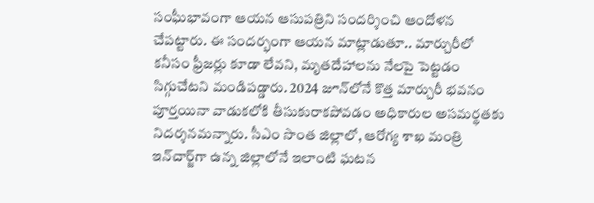సంఘీభావంగా ఆయన ఆసుపత్రిని సందర్శించి ఆందోళన చేపట్టారు. ఈ సందర్భంగా ఆయన మాట్లాడుతూ.. మార్చురీలో కనీసం ఫ్రీజర్లు కూడా లేవని, మృతదేహాలను నేలపై పెట్టడం సిగ్గుచేటని మండిపడ్డారు. 2024 జూన్‌లోనే కొత్త మార్చురీ భవనం పూర్తయినా వాడుకలోకి తీసుకురాకపోవడం అధికారుల అసమర్థతకు నిదర్శనమన్నారు. సీఎం సొంత జిల్లాలో, ఆరోగ్య శాఖ మంత్రి ఇన్‌చార్జ్‌గా ఉన్న జిల్లాలోనే ఇలాంటి ఘటన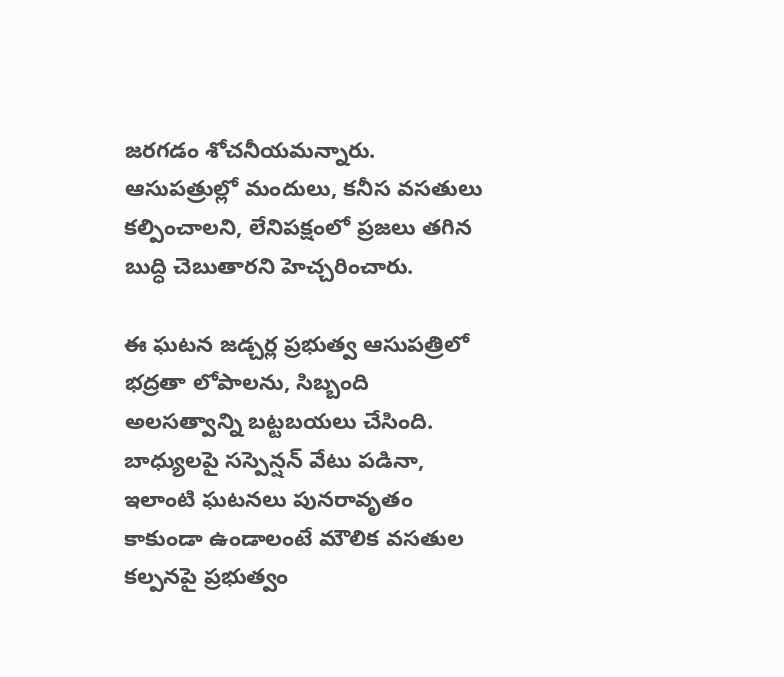జరగడం శోచనీయమన్నారు. ఆసుపత్రుల్లో మందులు, కనీస వసతులు కల్పించాలని, లేనిపక్షంలో ప్రజలు తగిన బుద్ధి చెబుతారని హెచ్చరించారు.

ఈ ఘటన జడ్చర్ల ప్రభుత్వ ఆసుపత్రిలో భద్రతా లోపాలను, సిబ్బంది అలసత్వాన్ని బట్టబయలు చేసింది. బాధ్యులపై సస్పెన్షన్ వేటు పడినా, ఇలాంటి ఘటనలు పునరావృతం కాకుండా ఉండాలంటే మౌలిక వసతుల కల్పనపై ప్రభుత్వం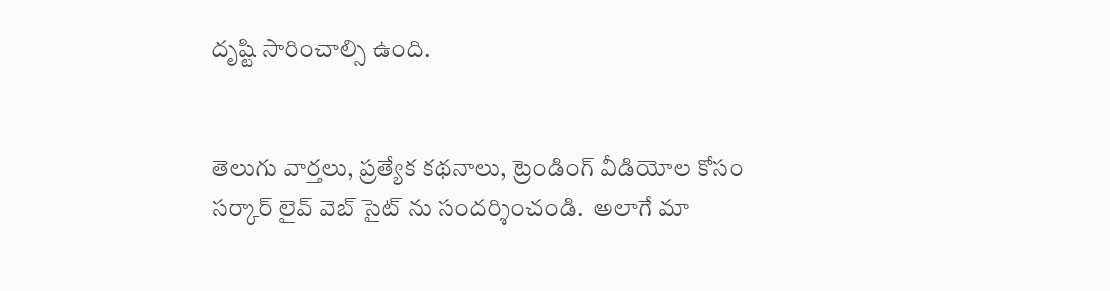దృష్టి సారించాల్సి ఉంది.


తెలుగు వార్తలు, ప్రత్యేక కథనాలు, ట్రెండింగ్ వీడియోల కోసం సర్కార్ లైవ్ వెబ్ సైట్ ను సందర్శించండి.  అలాగే మా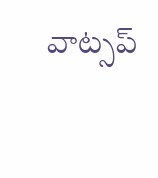వాట్సప్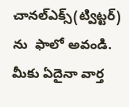చానల్ఎక్స్(ట్విట్టర్)  ను  ఫాలో అవండి.  మీకు ఏదైనా వార్త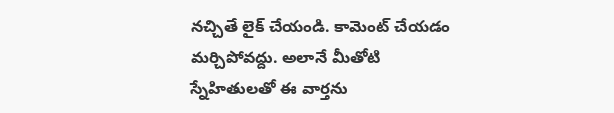నచ్చితే లైక్ చేయండి. కామెంట్ చేయడం మర్చిపోవద్దు. అలానే మీతోటి స్నేహితులతో ఈ వార్తను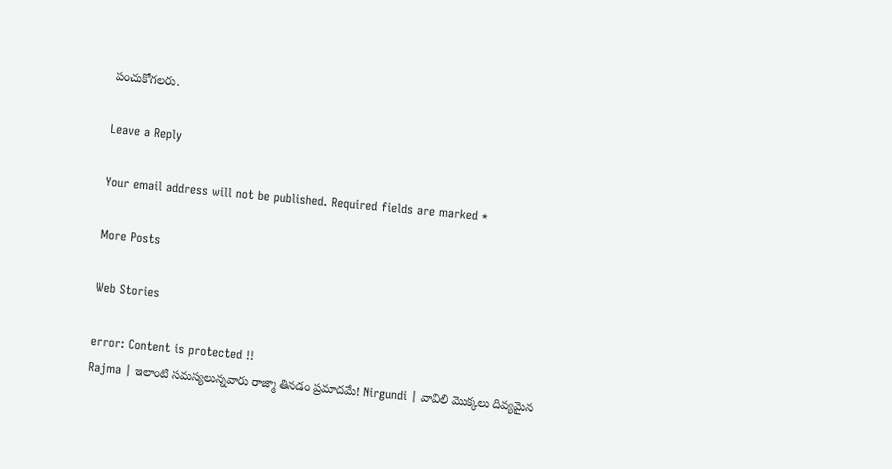పంచుకోగలరు.

Leave a Reply

Your email address will not be published. Required fields are marked *

More Posts

Web Stories

error: Content is protected !!
Rajma | ఇలాంటి సమస్యలున్నవారు రాజ్మా తినడం ప్రమాదమే! Nirgundi | వావిలి మొక్కలు దివ్యమైన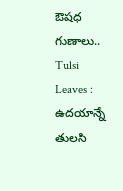ఔషధ గుణాలు.. Tulsi Leaves : ఉదయాన్నే తులసి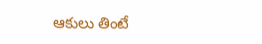ఆకులు తింటే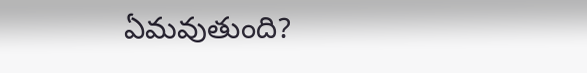ఏమవుతుంది?